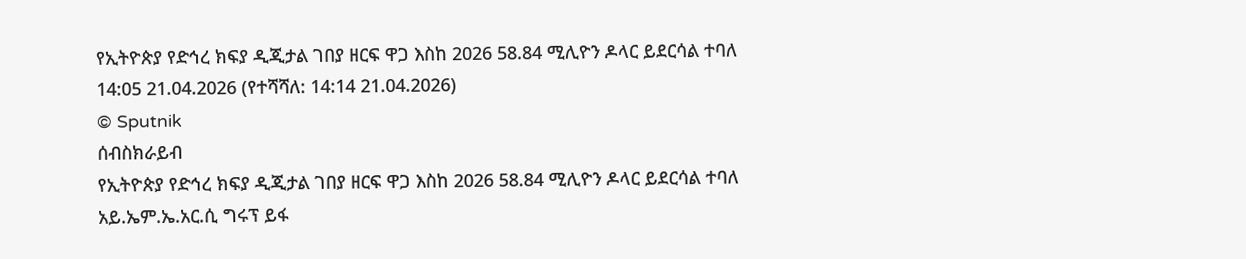የኢትዮጵያ የድኅረ ክፍያ ዲጂታል ገበያ ዘርፍ ዋጋ እስከ 2026 58.84 ሚሊዮን ዶላር ይደርሳል ተባለ
14:05 21.04.2026 (የተሻሻለ: 14:14 21.04.2026)
© Sputnik
ሰብስክራይብ
የኢትዮጵያ የድኅረ ክፍያ ዲጂታል ገበያ ዘርፍ ዋጋ እስከ 2026 58.84 ሚሊዮን ዶላር ይደርሳል ተባለ
አይ.ኤም.ኤ.አር.ሲ ግሩፕ ይፋ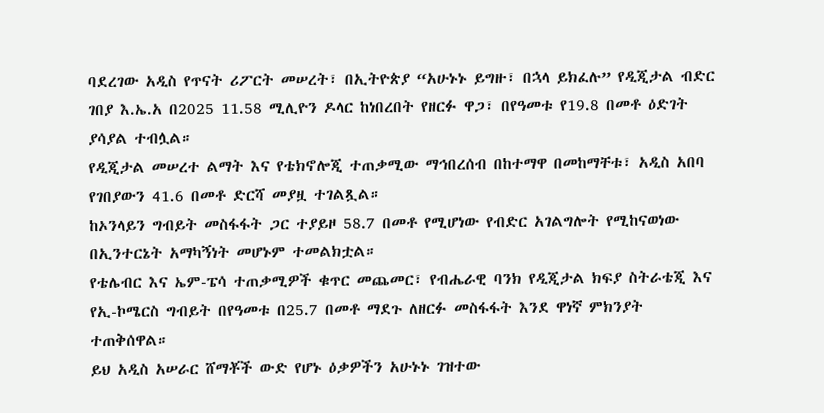ባደረገው አዲስ የጥናት ሪፖርት መሠረት፣ በኢትዮጵያ “አሁኑኑ ይግዙ፣ በኋላ ይክፈሉ” የዲጂታል ብድር ገበያ እ.ኤ.አ በ2025 11.58 ሚሊዮን ዶላር ከነበረበት የዘርፉ ዋጋ፣ በየዓመቱ የ19.8 በመቶ ዕድገት ያሳያል ተብሏል።
የዲጂታል መሠረተ ልማት እና የቴክኖሎጂ ተጠቃሚው ማኅበረሰብ በከተማዋ በመከማቸቱ፣ አዲስ አበባ የገበያውን 41.6 በመቶ ድርሻ መያዟ ተገልጿል።
ከኦንላይን ግብይት መስፋፋት ጋር ተያይዞ 58.7 በመቶ የሚሆነው የብድር አገልግሎት የሚከናወነው በኢንተርኔት አማካኝነት መሆኑም ተመልክቷል።
የቴሌብር እና ኤም-ፔሳ ተጠቃሚዎች ቁጥር መጨመር፣ የብሔራዊ ባንክ የዲጂታል ክፍያ ስትራቴጂ እና የኢ-ኮሜርስ ግብይት በየዓመቱ በ25.7 በመቶ ማደጉ ለዘርፉ መስፋፋት እንደ ዋነኛ ምክንያት ተጠቅሰዋል።
ይህ አዲስ አሠራር ሸማቾች ውድ የሆኑ ዕቃዎችን አሁኑኑ ገዝተው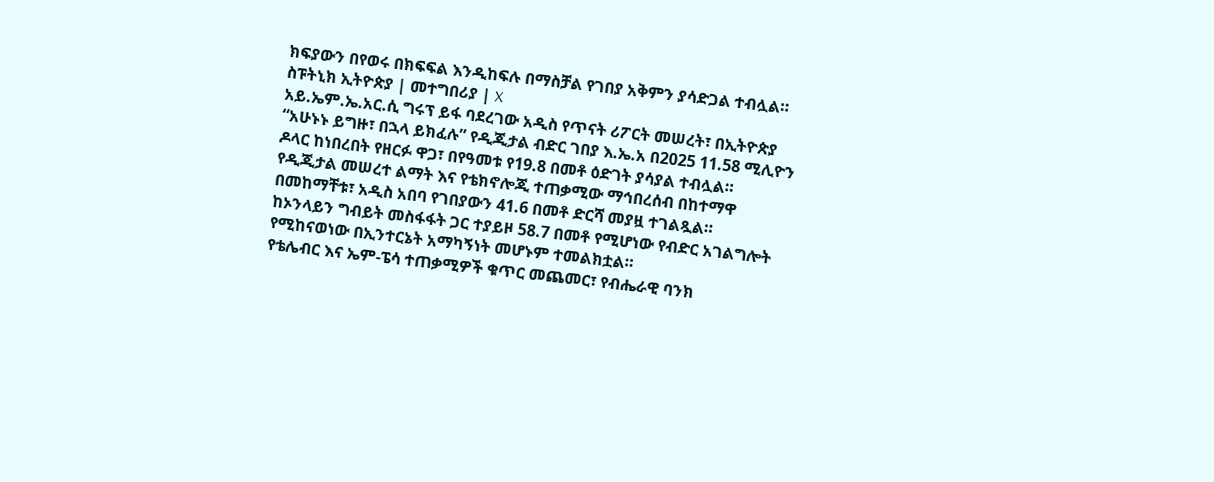ክፍያውን በየወሩ በክፍፍል እንዲከፍሉ በማስቻል የገበያ አቅምን ያሳድጋል ተብሏል።
ስፑትኒክ ኢትዮጵያ | መተግበሪያ | X
አይ.ኤም.ኤ.አር.ሲ ግሩፕ ይፋ ባደረገው አዲስ የጥናት ሪፖርት መሠረት፣ በኢትዮጵያ “አሁኑኑ ይግዙ፣ በኋላ ይክፈሉ” የዲጂታል ብድር ገበያ እ.ኤ.አ በ2025 11.58 ሚሊዮን ዶላር ከነበረበት የዘርፉ ዋጋ፣ በየዓመቱ የ19.8 በመቶ ዕድገት ያሳያል ተብሏል።
የዲጂታል መሠረተ ልማት እና የቴክኖሎጂ ተጠቃሚው ማኅበረሰብ በከተማዋ በመከማቸቱ፣ አዲስ አበባ የገበያውን 41.6 በመቶ ድርሻ መያዟ ተገልጿል።
ከኦንላይን ግብይት መስፋፋት ጋር ተያይዞ 58.7 በመቶ የሚሆነው የብድር አገልግሎት የሚከናወነው በኢንተርኔት አማካኝነት መሆኑም ተመልክቷል።
የቴሌብር እና ኤም-ፔሳ ተጠቃሚዎች ቁጥር መጨመር፣ የብሔራዊ ባንክ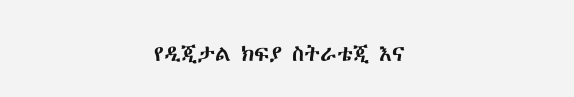የዲጂታል ክፍያ ስትራቴጂ እና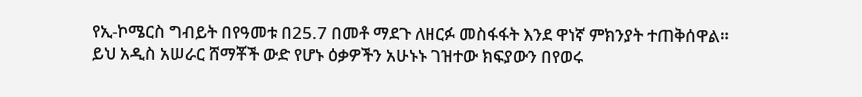የኢ-ኮሜርስ ግብይት በየዓመቱ በ25.7 በመቶ ማደጉ ለዘርፉ መስፋፋት እንደ ዋነኛ ምክንያት ተጠቅሰዋል።
ይህ አዲስ አሠራር ሸማቾች ውድ የሆኑ ዕቃዎችን አሁኑኑ ገዝተው ክፍያውን በየወሩ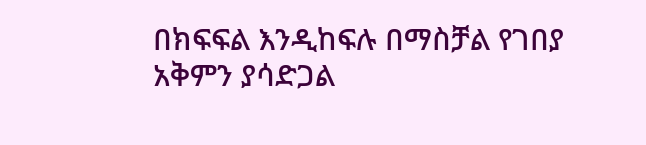በክፍፍል እንዲከፍሉ በማስቻል የገበያ አቅምን ያሳድጋል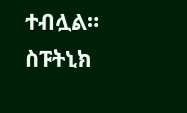ተብሏል።
ስፑትኒክ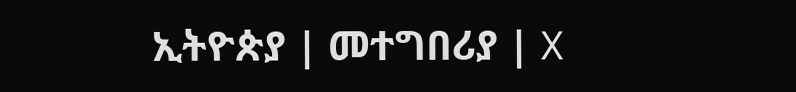ኢትዮጵያ | መተግበሪያ | X